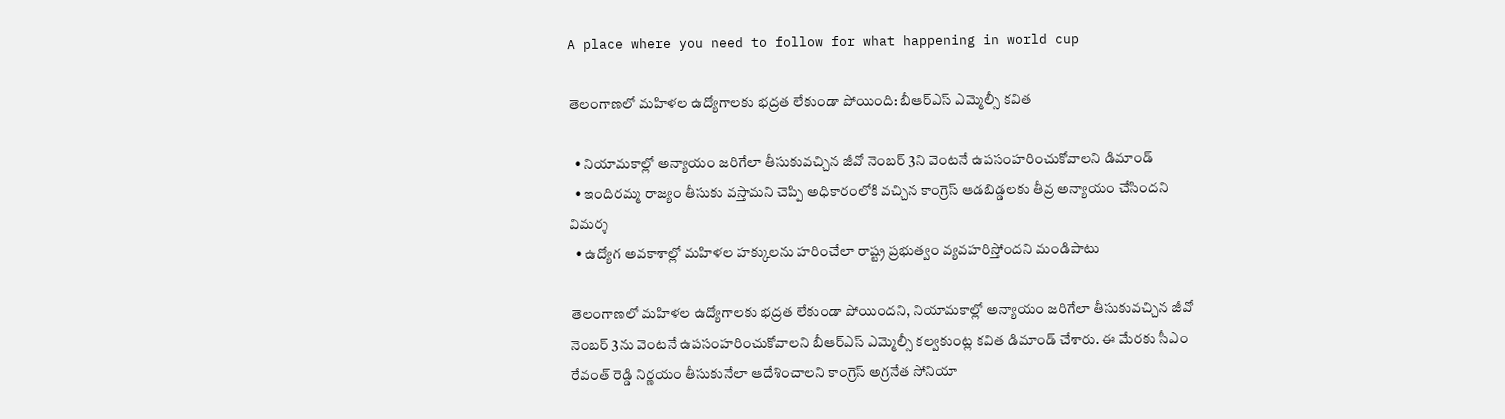A place where you need to follow for what happening in world cup

తెలంగాణలో మహిళల ఉద్యోగాలకు భద్రత లేకుండా పోయింది: బీఆర్ఎస్ ఎమ్మెల్సీ కవిత

  • నియామకాల్లో అన్యాయం జరిగేలా తీసుకువచ్చిన జీవో నెంబర్ 3ని వెంటనే ఉపసంహరించుకోవాలని డిమాండ్
  • ఇందిరమ్మ రాజ్యం తీసుకు వస్తామని చెప్పి అధికారంలోకి వచ్చిన కాంగ్రెస్ ఆడబిడ్డలకు తీవ్ర అన్యాయం చేసిందని విమర్శ
  • ఉద్యోగ అవకాశాల్లో మహిళల హక్కులను హరించేలా రాష్ట్ర ప్రభుత్వం వ్యవహరిస్తోందని మండిపాటు

తెలంగాణలో మహిళల ఉద్యోగాలకు భద్రత లేకుండా పోయిందని, నియామకాల్లో అన్యాయం జరిగేలా తీసుకువచ్చిన జీవో నెంబర్ 3ను వెంటనే ఉపసంహరించుకోవాలని బీఆర్ఎస్ ఎమ్మెల్సీ కల్వకుంట్ల కవిత డిమాండ్ చేశారు. ఈ మేరకు సీఎం రేవంత్ రెడ్డి నిర్ణయం తీసుకునేలా ఆదేశించాలని కాంగ్రెస్ అగ్రనేత సోనియా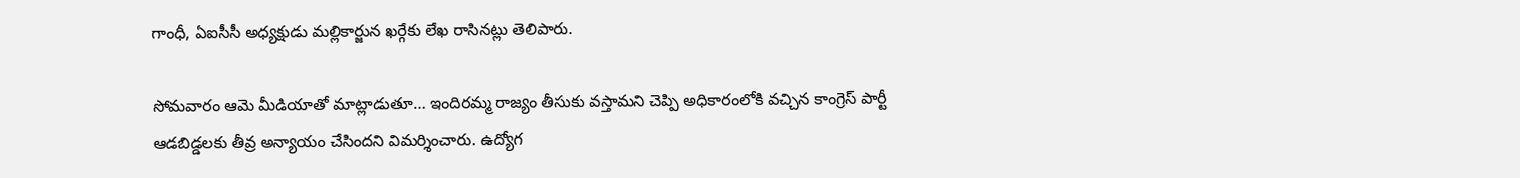గాంధీ, ఏఐసీసీ అధ్యక్షుడు మల్లికార్జున ఖర్గేకు లేఖ రాసినట్లు తెలిపారు.

సోమవారం ఆమె మీడియాతో మాట్లాడుతూ… ఇందిరమ్మ రాజ్యం తీసుకు వస్తామని చెప్పి అధికారంలోకి వచ్చిన కాంగ్రెస్ పార్టీ ఆడబిడ్డలకు తీవ్ర అన్యాయం చేసిందని విమర్శించారు. ఉద్యోగ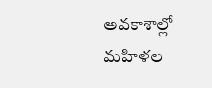అవకాశాల్లో మహిళల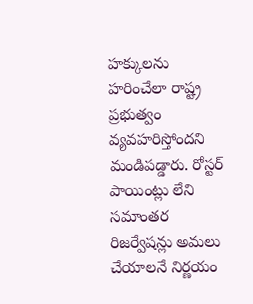హక్కులను హరించేలా రాష్ట్ర ప్రభుత్వం వ్యవహరిస్తోందని మండిపడ్డారు. రోస్టర్ పాయింట్లు లేని సమాంతర రిజర్వేషన్లు అమలు చేయాలనే నిర్ణయం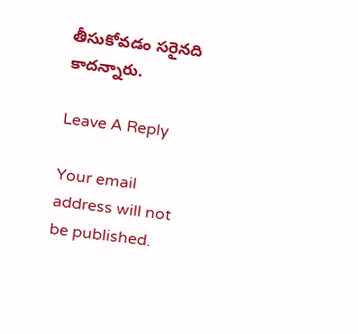తీసుకోవడం సరైనది కాదన్నారు.

Leave A Reply

Your email address will not be published.